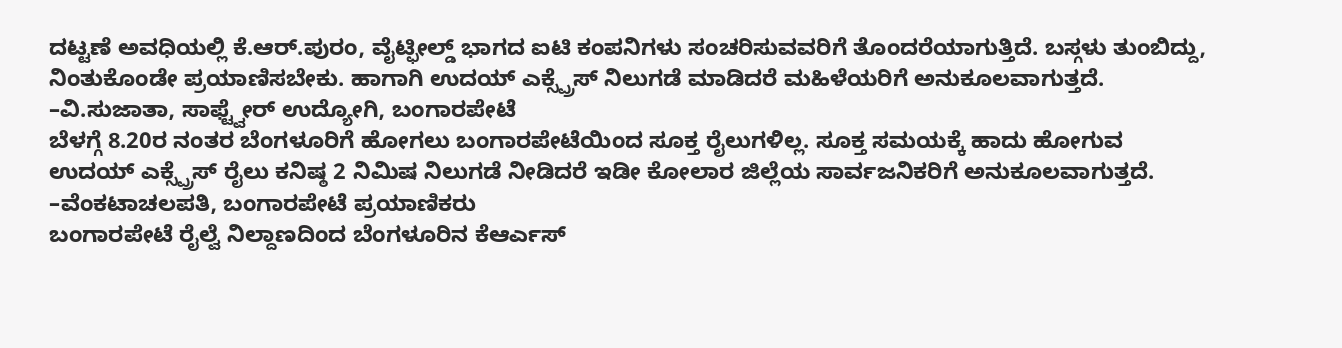ದಟ್ಟಣೆ ಅವಧಿಯಲ್ಲಿ ಕೆ.ಆರ್.ಪುರಂ, ವೈಟ್ಫೀಲ್ಡ್ ಭಾಗದ ಐಟಿ ಕಂಪನಿಗಳು ಸಂಚರಿಸುವವರಿಗೆ ತೊಂದರೆಯಾಗುತ್ತಿದೆ. ಬಸ್ಗಳು ತುಂಬಿದ್ದು, ನಿಂತುಕೊಂಡೇ ಪ್ರಯಾಣಿಸಬೇಕು. ಹಾಗಾಗಿ ಉದಯ್ ಎಕ್ಸ್ಪ್ರೆಸ್ ನಿಲುಗಡೆ ಮಾಡಿದರೆ ಮಹಿಳೆಯರಿಗೆ ಅನುಕೂಲವಾಗುತ್ತದೆ.
–ವಿ.ಸುಜಾತಾ, ಸಾಫ್ಟ್ವೇರ್ ಉದ್ಯೋಗಿ, ಬಂಗಾರಪೇಟೆ
ಬೆಳಗ್ಗೆ 8.20ರ ನಂತರ ಬೆಂಗಳೂರಿಗೆ ಹೋಗಲು ಬಂಗಾರಪೇಟೆಯಿಂದ ಸೂಕ್ತ ರೈಲುಗಳಿಲ್ಲ. ಸೂಕ್ತ ಸಮಯಕ್ಕೆ ಹಾದು ಹೋಗುವ ಉದಯ್ ಎಕ್ಸ್ಪ್ರೆಸ್ ರೈಲು ಕನಿಷ್ಠ 2 ನಿಮಿಷ ನಿಲುಗಡೆ ನೀಡಿದರೆ ಇಡೀ ಕೋಲಾರ ಜಿಲ್ಲೆಯ ಸಾರ್ವಜನಿಕರಿಗೆ ಅನುಕೂಲವಾಗುತ್ತದೆ.
–ವೆಂಕಟಾಚಲಪತಿ, ಬಂಗಾರಪೇಟೆ ಪ್ರಯಾಣಿಕರು
ಬಂಗಾರಪೇಟೆ ರೈಲ್ವೆ ನಿಲ್ದಾಣದಿಂದ ಬೆಂಗಳೂರಿನ ಕೆಆರ್ಎಸ್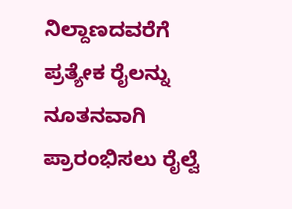ನಿಲ್ದಾಣದವರೆಗೆ ಪ್ರತ್ಯೇಕ ರೈಲನ್ನು ನೂತನವಾಗಿ ಪ್ರಾರಂಭಿಸಲು ರೈಲ್ವೆ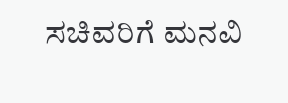ಸಚಿವರಿಗೆ ಮನವಿ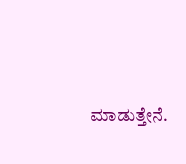ಮಾಡುತ್ತೇನೆ.